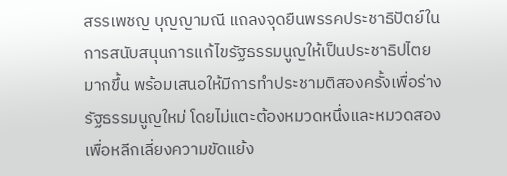สรรเพชญ บุญญามณี แถลงจุดยืนพรรคประชาธิปัตย์ในการสนับสนุนการแก้ไขรัฐธรรมนูญให้เป็นประชาธิปไตยมากขึ้น พร้อมเสนอให้มีการทำประชามติสองครั้งเพื่อร่างรัฐธรรมนูญใหม่ โดยไม่แตะต้องหมวดหนึ่งและหมวดสอง เพื่อหลีกเลี่ยงความขัดแย้ง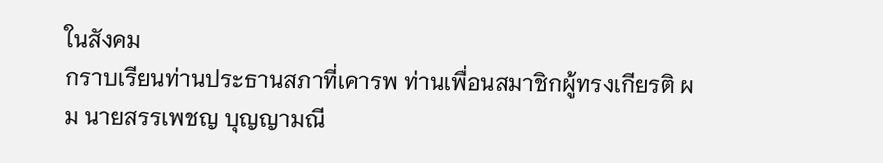ในสังคม
กราบเรียนท่านประธานสภาที่เคารพ ท่านเพื่อนสมาชิกผู้ทรงเกียรติ ผม นายสรรเพชญ บุญญามณี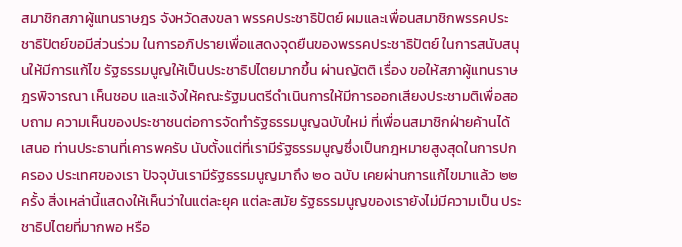สมาชิกสภาผู้แทนราษฎร จังหวัดสงขลา พรรคประชาธิปัตย์ ผมและเพื่อนสมาชิกพรรคประชาธิปัตย์ขอมีส่วนร่วม ในการอภิปรายเพื่อแสดงจุดยืนของพรรคประชาธิปัตย์ ในการสนับสนุนให้มีการแก้ไข รัฐธรรมนูญให้เป็นประชาธิปไตยมากขึ้น ผ่านญัตติ เรื่อง ขอให้สภาผู้แทนราษฎรพิจารณา เห็นชอบ และแจ้งให้คณะรัฐมนตรีดำเนินการให้มีการออกเสียงประชามติเพื่อสอบถาม ความเห็นของประชาชนต่อการจัดทำรัฐธรรมนูญฉบับใหม่ ที่เพื่อนสมาชิกฝ่ายค้านได้เสนอ ท่านประธานที่เคารพครับ นับตั้งแต่ที่เรามีรัฐธรรมนูญซึ่งเป็นกฎหมายสูงสุดในการปกครอง ประเทศของเรา ปัจจุบันเรามีรัฐธรรมนูญมาถึง ๒๐ ฉบับ เคยผ่านการแก้ไขมาแล้ว ๒๒ ครั้ง สิ่งเหล่านี้แสดงให้เห็นว่าในแต่ละยุค แต่ละสมัย รัฐธรรมนูญของเรายังไม่มีความเป็น ประชาธิปไตยที่มากพอ หรือ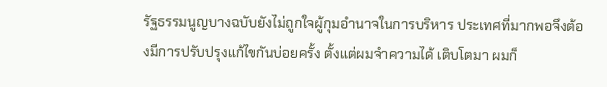รัฐธรรมนูญบางฉบับยังไม่ถูกใจผู้กุมอำนาจในการบริหาร ประเทศที่มากพอจึงต้องมีการปรับปรุงแก้ไขกันบ่อยครั้ง ตั้งแต่ผมจำความได้ เติบโตมา ผมก็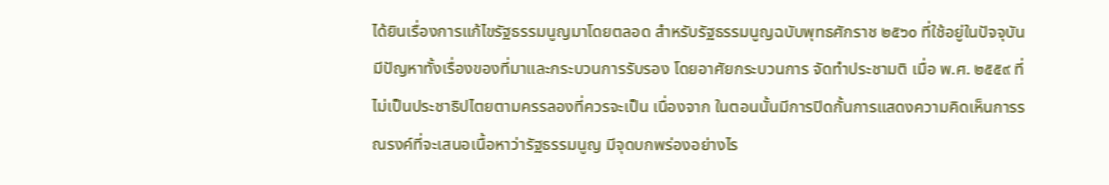ได้ยินเรื่องการแก้ไขรัฐธรรมนูญมาโดยตลอด สำหรับรัฐธรรมนูญฉบับพุทธศักราช ๒๕๖๐ ที่ใช้อยู่ในปัจจุบัน มีปัญหาทั้งเรื่องของที่มาและกระบวนการรับรอง โดยอาศัยกระบวนการ จัดทำประชามติ เมื่อ พ.ศ. ๒๕๕๙ ที่ไม่เป็นประชาธิปไตยตามครรลองที่ควรจะเป็น เนื่องจาก ในตอนนั้นมีการปิดกั้นการแสดงความคิดเห็นการรณรงค์ที่จะเสนอเนื้อหาว่ารัฐธรรมนูญ มีจุดบกพร่องอย่างไร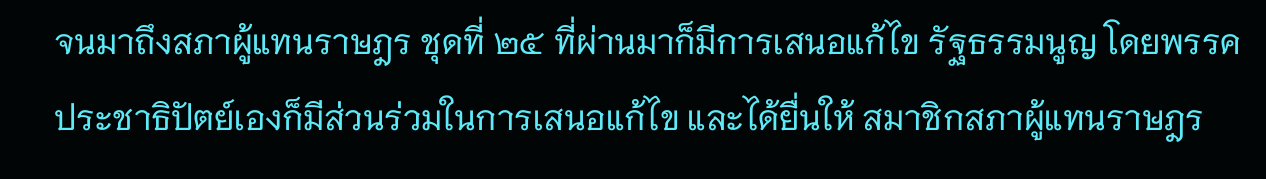จนมาถึงสภาผู้แทนราษฎร ชุดที่ ๒๕ ที่ผ่านมาก็มีการเสนอแก้ไข รัฐธรรมนูญ โดยพรรคประชาธิปัตย์เองก็มีส่วนร่วมในการเสนอแก้ไข และได้ยื่นให้ สมาชิกสภาผู้แทนราษฎร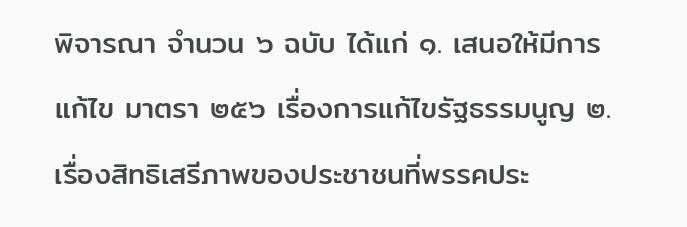พิจารณา จำนวน ๖ ฉบับ ได้แก่ ๑. เสนอให้มีการแก้ไข มาตรา ๒๕๖ เรื่องการแก้ไขรัฐธรรมนูญ ๒. เรื่องสิทธิเสรีภาพของประชาชนที่พรรคประ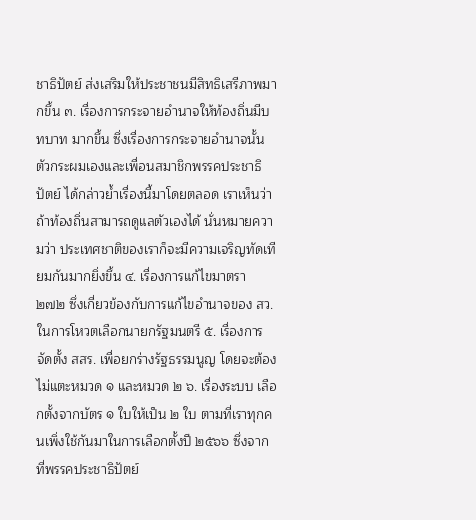ชาธิปัตย์ ส่งเสริมให้ประชาชนมีสิทธิเสรีภาพมากขึ้น ๓. เรื่องการกระจายอำนาจให้ท้องถิ่นมีบทบาท มากขึ้น ซึ่งเรื่องการกระจายอำนาจนั้น ตัวกระผมเองและเพื่อนสมาชิกพรรคประชาธิปัตย์ ได้กล่าวย้ำเรื่องนี้มาโดยตลอด เราเห็นว่าถ้าท้องถิ่นสามารถดูแลตัวเองได้ นั่นหมายความว่า ประเทศชาติของเราก็จะมีความเจริญทัดเทียมกันมากยิ่งขึ้น ๔. เรื่องการแก้ไขมาตรา ๒๗๒ ซึ่งเกี่ยวข้องกับการแก้ไขอำนาจของ สว. ในการโหวตเลือกนายกรัฐมนตรี ๕. เรื่องการจัดตั้ง สสร. เพื่อยกร่างรัฐธรรมนูญ โดยจะต้องไม่แตะหมวด ๑ และหมวด ๒ ๖. เรื่องระบบ เลือกตั้งจากบัตร ๑ ใบให้เป็น ๒ ใบ ตามที่เราทุกคนเพิ่งใช้กันมาในการเลือกตั้งปี ๒๕๖๖ ซึ่งจากที่พรรคประชาธิปัตย์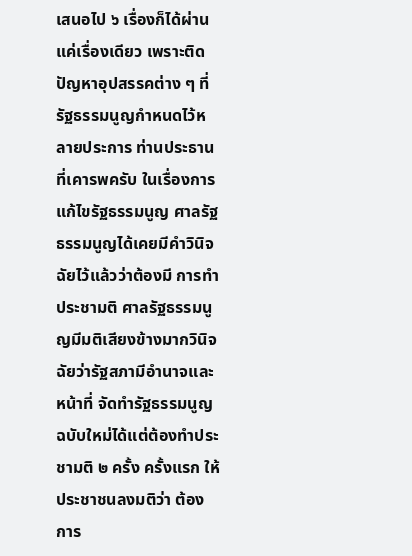เสนอไป ๖ เรื่องก็ได้ผ่านแค่เรื่องเดียว เพราะติดปัญหาอุปสรรคต่าง ๆ ที่รัฐธรรมนูญกำหนดไว้หลายประการ ท่านประธาน ที่เคารพครับ ในเรื่องการแก้ไขรัฐธรรมนูญ ศาลรัฐธรรมนูญได้เคยมีคำวินิจฉัยไว้แล้วว่าต้องมี การทำประชามติ ศาลรัฐธรรมนูญมีมติเสียงข้างมากวินิจฉัยว่ารัฐสภามีอำนาจและหน้าที่ จัดทำรัฐธรรมนูญฉบับใหม่ได้แต่ต้องทำประชามติ ๒ ครั้ง ครั้งแรก ให้ประชาชนลงมติว่า ต้องการ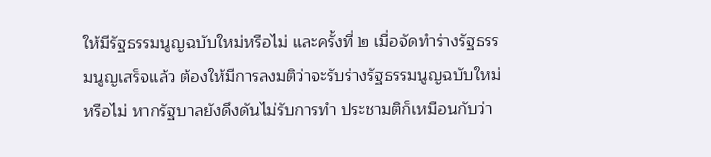ให้มีรัฐธรรมนูญฉบับใหม่หรือไม่ และครั้งที่ ๒ เมื่อจัดทำร่างรัฐธรรมนูญเสร็จแล้ว ต้องให้มีการลงมติว่าจะรับร่างรัฐธรรมนูญฉบับใหม่หรือไม่ หากรัฐบาลยังดึงดันไม่รับการทำ ประชามติก็เหมือนกับว่า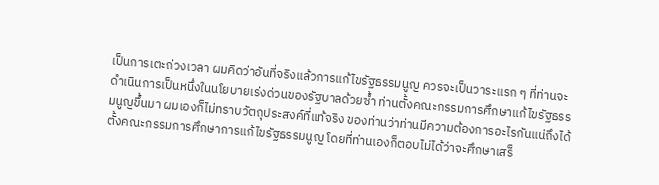เป็นการเตะถ่วงเวลา ผมคิดว่าอันที่จริงแล้วการแก้ไขรัฐธรรมนูญ ควรจะเป็นวาระแรก ๆ ที่ท่านจะดำเนินการเป็นหนึ่งในนโยบายเร่งด่วนของรัฐบาลด้วยซ้ำ ท่านตั้งคณะกรรมการศึกษาแก้ไขรัฐธรรมนูญขึ้นมา ผมเองก็ไม่ทราบวัตถุประสงค์ที่แท้จริง ของท่านว่าท่านมีความต้องการอะไรกันแน่ถึงได้ตั้งคณะกรรมการศึกษาการแก้ไขรัฐธรรมนูญ โดยที่ท่านเองก็ตอบไม่ได้ว่าจะศึกษาเสร็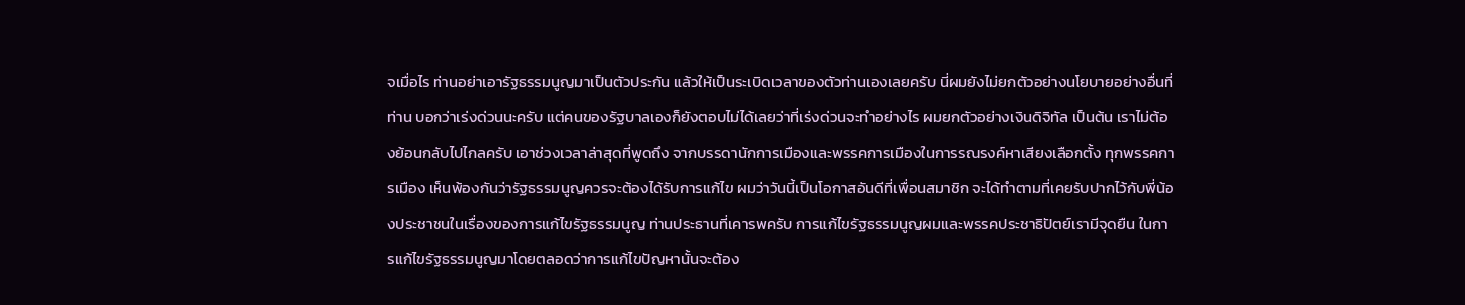จเมื่อไร ท่านอย่าเอารัฐธรรมนูญมาเป็นตัวประกัน แล้วให้เป็นระเบิดเวลาของตัวท่านเองเลยครับ นี่ผมยังไม่ยกตัวอย่างนโยบายอย่างอื่นที่ท่าน บอกว่าเร่งด่วนนะครับ แต่คนของรัฐบาลเองก็ยังตอบไม่ได้เลยว่าที่เร่งด่วนจะทำอย่างไร ผมยกตัวอย่างเงินดิจิทัล เป็นต้น เราไม่ต้องย้อนกลับไปไกลครับ เอาช่วงเวลาล่าสุดที่พูดถึง จากบรรดานักการเมืองและพรรคการเมืองในการรณรงค์หาเสียงเลือกตั้ง ทุกพรรคการเมือง เห็นพ้องกันว่ารัฐธรรมนูญควรจะต้องได้รับการแก้ไข ผมว่าวันนี้เป็นโอกาสอันดีที่เพื่อนสมาชิก จะได้ทำตามที่เคยรับปากไว้กับพี่น้องประชาชนในเรื่องของการแก้ไขรัฐธรรมนูญ ท่านประธานที่เคารพครับ การแก้ไขรัฐธรรมนูญผมและพรรคประชาธิปัตย์เรามีจุดยืน ในการแก้ไขรัฐธรรมนูญมาโดยตลอดว่าการแก้ไขปัญหานั้นจะต้อง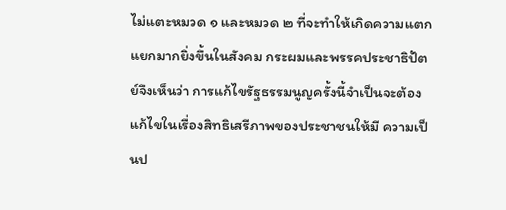ไม่แตะหมวด ๑ และหมวด ๒ ที่จะทำให้เกิดความแตกแยกมากยิ่งขึ้นในสังคม กระผมและพรรคประชาธิปัตย์จึงเห็นว่า การแก้ไขรัฐธรรมนูญครั้งนี้จำเป็นจะต้องแก้ไขในเรื่องสิทธิเสรีภาพของประชาชนให้มี ความเป็นป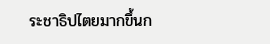ระชาธิปไตยมากขึ้นก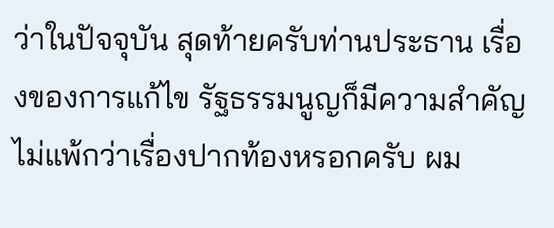ว่าในปัจจุบัน สุดท้ายครับท่านประธาน เรื่องของการแก้ไข รัฐธรรมนูญก็มีความสำคัญไม่แพ้กว่าเรื่องปากท้องหรอกครับ ผม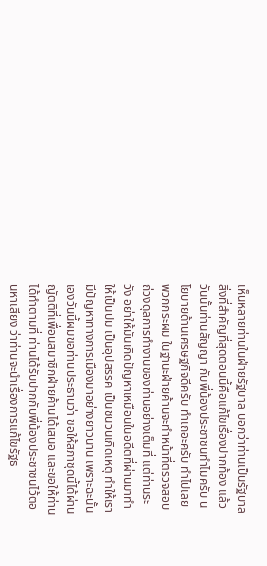เห็นหลายท่านในฝ่ายรัฐบาล บอกว่าท่านเป็นรัฐบาล สิ่งที่สำคัญที่สุดตอนนี้คือแก้ไขเรื่องปากท้อง แล้ววันนั้นท่านสัญญา กับพี่น้องประชาชนทำไมครับ นโยบายด้านเศรษฐกิจดีครับ ทำเถอะครับ ทำไปเลย พวกกระผม ในฐานะฝ่ายค้านจะทำหน้าที่ตรวจสอบถ่วงดุลการทำงานของท่านอย่างเต็มที่ แต่ท่านระวัง อย่าให้มันเกิดปัญหาเหมือนในอดีตที่ผ่านมาทำให้เป็นปม เป็นอุปสรรค เป็นชนวนเกิดเหตุ ทำให้เรามีปัญหาทางการเมืองมาอย่างยาวนาน เพราะฉะนั้นเองวันนี้ผมขอท่านประธานว่า ขอให้สภาชุดนี้ได้ผ่านญัตติที่เพื่อนสมาชิกฝ่ายค้านได้เสนอ และขอให้ท่านได้ทำตามที่ ท่านได้รับปากกับพี่น้องประชาชนไว้ตอนหาเสียง ว่าท่านจะนำเรื่องการแก้ไขรัฐธ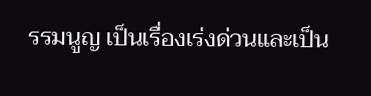รรมนูญ เป็นเรื่องเร่งด่วนและเป็น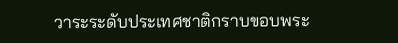วาระระดับประเทศชาติกราบขอบพระ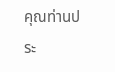คุณท่านประ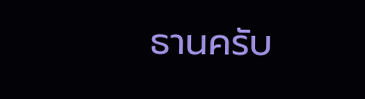ธานครับ